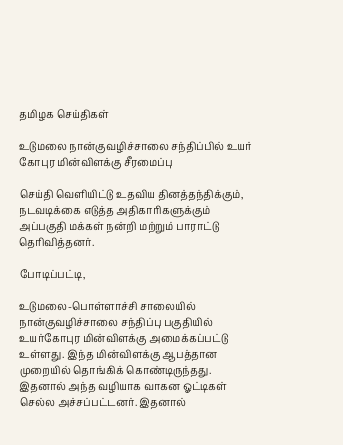தமிழக செய்திகள்

உடுமலை நான்குவழிச்சாலை சந்திப்பில் உயர் கோபுர மின்விளக்கு சீரமைப்பு

செய்தி வெளியிட்டு உதவிய தினத்தந்திக்கும், நடவடிக்கை எடுத்த அதிகாரிகளுக்கும் அப்பகுதி மக்கள் நன்றி மற்றும் பாராட்டு தெரிவித்தனர்.

போடிப்பட்டி,

உடுமலை-பொள்ளாச்சி சாலையில் நான்குவழிச்சாலை சந்திப்பு பகுதியில் உயர்கோபுர மின்விளக்கு அமைக்கப்பட்டு உள்ளது. இந்த மின்விளக்கு ஆபத்தான முறையில் தொங்கிக் கொண்டிருந்தது. இதனால் அந்த வழியாக வாகன ஓட்டிகள் செல்ல அச்சப்பட்டனர். இதனால்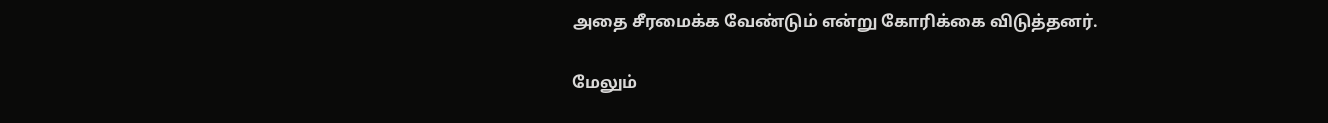அதை சீரமைக்க வேண்டும் என்று கோரிக்கை விடுத்தனர்.

மேலும்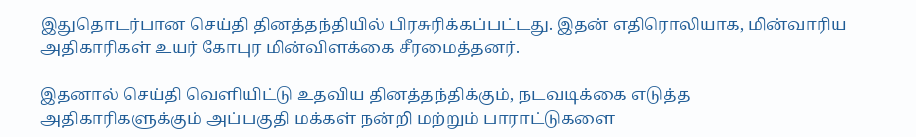இதுதொடர்பான செய்தி தினத்தந்தியில் பிரசுரிக்கப்பட்டது. இதன் எதிரொலியாக, மின்வாரிய அதிகாரிகள் உயர் கோபுர மின்விளக்கை சீரமைத்தனர்.

இதனால் செய்தி வெளியிட்டு உதவிய தினத்தந்திக்கும், நடவடிக்கை எடுத்த அதிகாரிகளுக்கும் அப்பகுதி மக்கள் நன்றி மற்றும் பாராட்டுகளை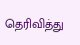தெரிவித்து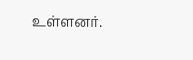உள்ளனர்.